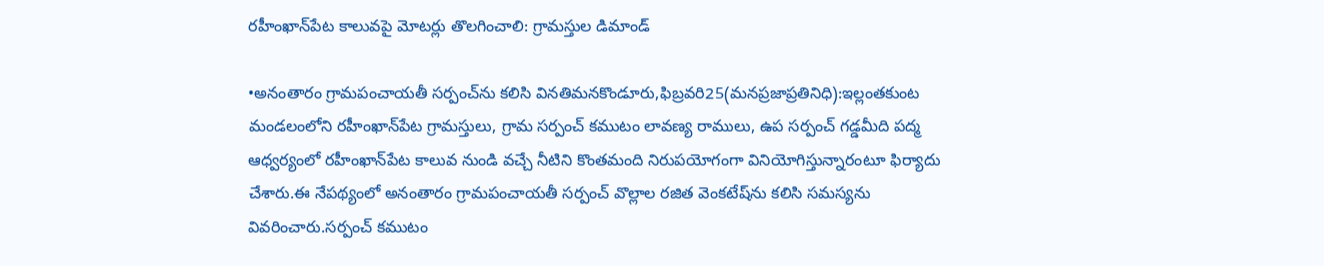రహీంఖాన్‌పేట కాలువపై మోటర్లు తొలగించాలి: గ్రామస్తుల డిమాండ్

•అనంతారం గ్రామపంచాయతీ సర్పంచ్‌ను కలిసి వినతిమనకొండూరు,ఫిబ్రవరి25(మనప్రజాప్రతినిధి):ఇల్లంతకుంట మండలంలోని రహీంఖాన్‌పేట గ్రామస్తులు, గ్రామ సర్పంచ్ కముటం లావణ్య రాములు, ఉప సర్పంచ్ గడ్డమీది పద్మ ఆధ్వర్యంలో రహీంఖాన్‌పేట కాలువ నుండి వచ్చే నీటిని కొంతమంది నిరుపయోగంగా వినియోగిస్తున్నారంటూ ఫిర్యాదు చేశారు.ఈ నేపథ్యంలో అనంతారం గ్రామపంచాయతీ సర్పంచ్ వొల్లాల రజిత వెంకటేష్‌ను కలిసి సమస్యను వివరించారు.సర్పంచ్ కముటం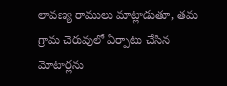లావణ్య రాములు మాట్లాడుతూ, తమ గ్రామ చెరువులో ఏర్పాటు చేసిన మోటార్లను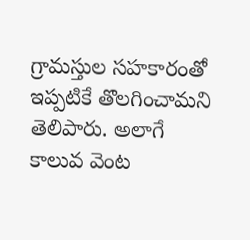గ్రామస్తుల సహకారంతో ఇప్పటికే తొలగించామని తెలిపారు. అలాగే కాలువ వెంట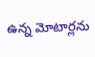ఉన్న మోటార్లను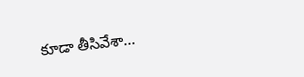కూడా తీసివేశా...